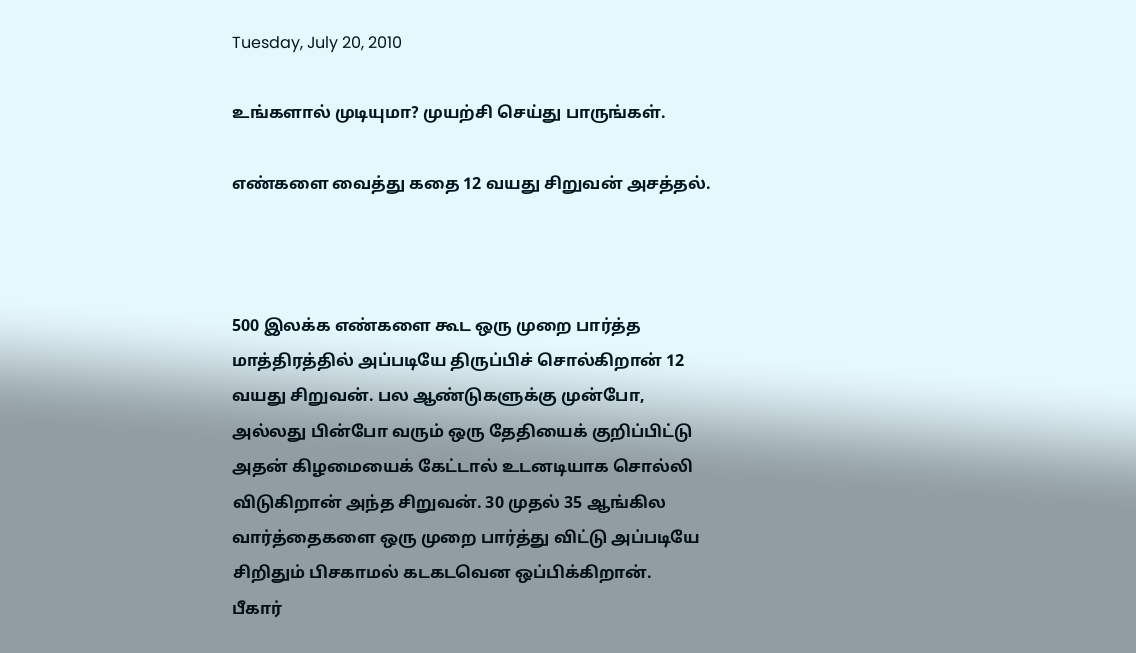Tuesday, July 20, 2010

உங்களால் முடியுமா? முயற்சி செய்து பாருங்கள்.

எண்களை வைத்து கதை 12 வயது சிறுவன் அசத்தல்.



500 இலக்க எண்களை கூட ஒரு முறை பார்த்த மாத்திரத்தில் அப்படியே திருப்பிச் சொல்கிறான் 12 வயது சிறுவன். பல ஆண்டுகளுக்கு முன்போ, அல்லது பின்போ வரும் ஒரு தேதியைக் குறிப்பிட்டு அதன் கிழமையைக் கேட்டால் உடனடியாக சொல்லி விடுகிறான் அந்த சிறுவன். 30 முதல் 35 ஆங்கில வார்த்தைகளை ஒரு முறை பார்த்து விட்டு அப்படியே சிறிதும் பிசகாமல் கடகடவென ஒப்பிக்கிறான்.
பீகார்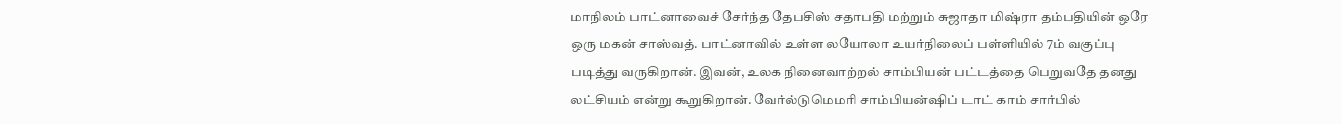மாநிலம் பாட்னாவைச் சேர்ந்த தேபசிஸ் சதாபதி மற்றும் சுஜாதா மிஷ்ரா தம்பதியின் ஒரே ஒரு மகன் சாஸ்வத். பாட்னாவில் உள்ள லயோலா உயர்நிலைப் பள்ளியில் 7ம் வகுப்பு படித்து வருகிறான். இவன், உலக நினைவாற்றல் சாம்பியன் பட்டத்தை பெறுவதே தனது லட்சியம் என்று கூறுகிறான். வேர்ல்டுமெமரி சாம்பியன்ஷிப் டாட் காம் சார்பில்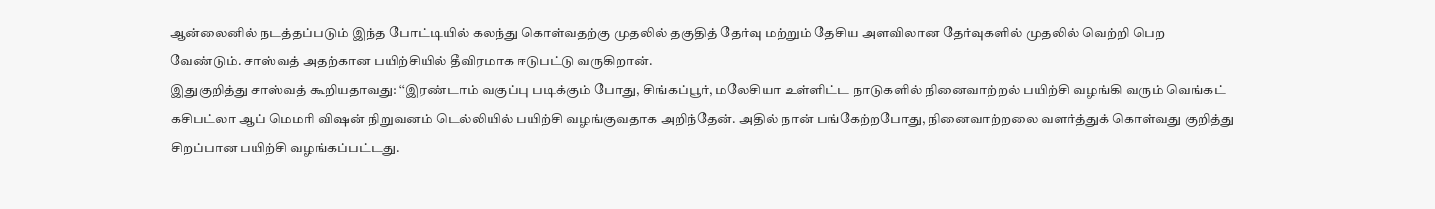ஆன்லைனில் நடத்தப்படும் இந்த போட்டியில் கலந்து கொள்வதற்கு முதலில் தகுதித் தேர்வு மற்றும் தேசிய அளவிலான தேர்வுகளில் முதலில் வெற்றி பெற வேண்டும். சாஸ்வத் அதற்கான பயிற்சியில் தீவிரமாக ஈடுபட்டு வருகிறான்.
இதுகுறித்து சாஸ்வத் கூறியதாவது: ‘‘இரண்டாம் வகுப்பு படிக்கும் போது, சிங்கப்பூர், மலேசியா உள்ளிட்ட நாடுகளில் நினைவாற்றல் பயிற்சி வழங்கி வரும் வெங்கட் கசிபட்லா ஆப் மெமரி விஷன் நிறுவனம் டெல்லியில் பயிற்சி வழங்குவதாக அறிந்தேன். அதில் நான் பங்கேற்றபோது, நினைவாற்றலை வளர்த்துக் கொள்வது குறித்து சிறப்பான பயிற்சி வழங்கப்பட்டது.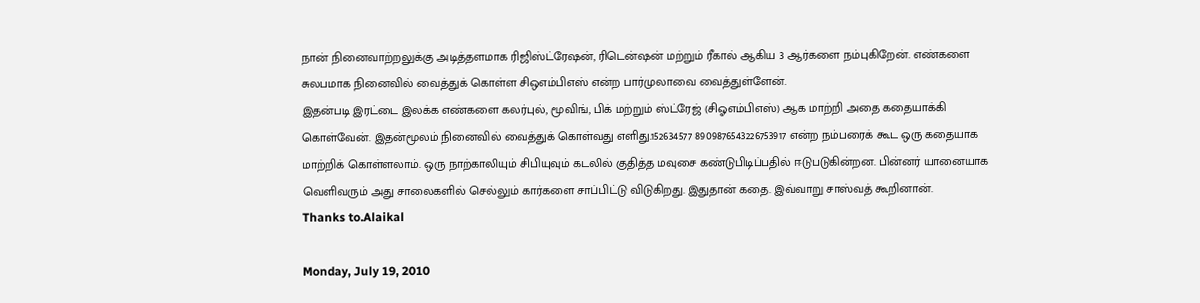நான் நினைவாற்றலுக்கு அடித்தளமாக ரிஜிஸ்ட்ரேஷன், ரிடென்ஷன் மற்றும் ரீகால் ஆகிய 3 ஆர்களை நம்புகிறேன். எண்களை சுலபமாக நினைவில் வைத்துக் கொள்ள சிஒஎம்பிஎஸ் என்ற பார்முலாவை வைத்துள்ளேன்.
இதன்படி இரட்டை இலக்க எண்களை கலர்புல், மூவிங், பிக் மற்றும் ஸ்ட்ரேஜ் (சிஓஎம்பிஎஸ்) ஆக மாற்றி அதை கதையாக்கி கொள்வேன். இதன்மூலம் நினைவில் வைத்துக் கொள்வது எளிது.152634577 8909876543226753917 என்ற நம்பரைக் கூட ஒரு கதையாக மாற்றிக் கொள்ளலாம். ஒரு நாற்காலியும் சிபியுவும் கடலில் குதித்த மவுசை கண்டுபிடிப்பதில் ஈடுபடுகின்றன. பின்னர் யானையாக வெளிவரும் அது சாலைகளில் செல்லும் கார்களை சாப்பிட்டு விடுகிறது. இதுதான் கதை. இவ்வாறு சாஸ்வத் கூறினான்.
Thanks to.Alaikal

Monday, July 19, 2010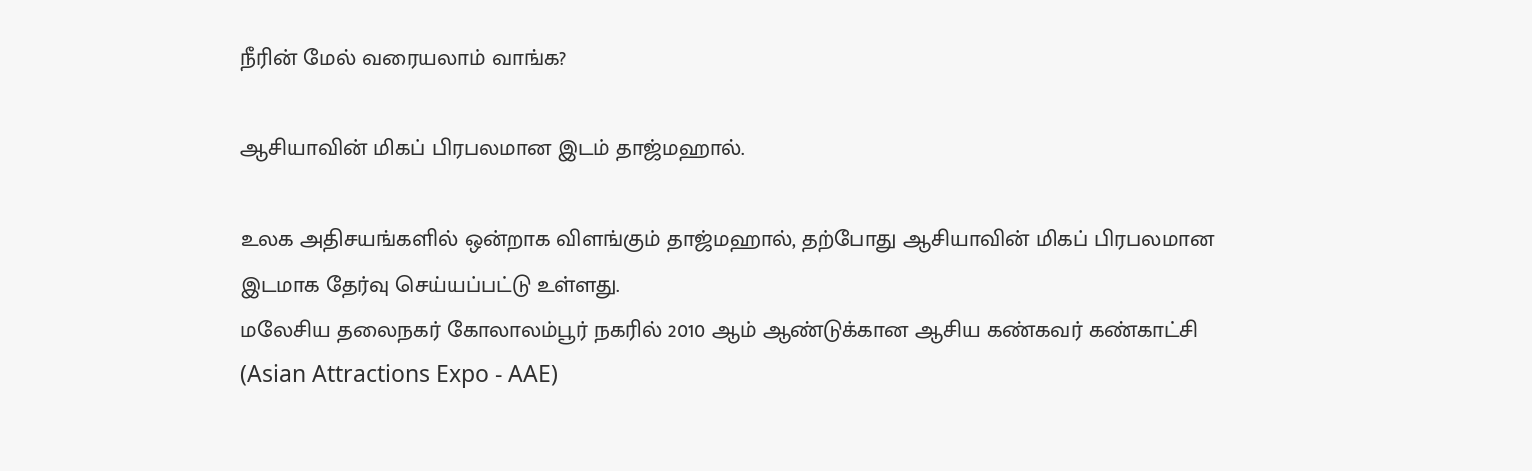நீரின் மேல் வரையலாம் வாங்க?

ஆசியாவின் மிகப் பிரபலமான இடம் தாஜ்மஹால்.

உலக அதிசயங்களில் ஒன்றாக விளங்கும் தாஜ்மஹால், தற்போது ஆசியாவின் மிகப் பிரபலமான இடமாக தேர்வு செய்யப்பட்டு உள்ளது.
மலேசிய தலைநகர் கோலாலம்பூர் நகரில் 2010 ஆம் ஆண்டுக்கான ஆசிய கண்கவர் கண்காட்சி (Asian Attractions Expo - AAE)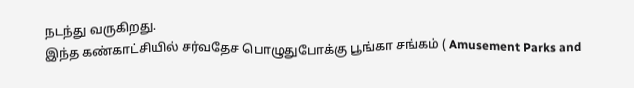நடந்து வருகிறது.
இந்த கண்காட்சியில் சர்வதேச பொழுதுபோக்கு பூங்கா சங்கம் ( Amusement Parks and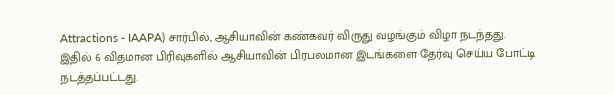Attractions - IAAPA) சார்பில், ஆசியாவின் கண்கவர் விருது வழங்கும் விழா நடந்தது.
இதில் 6 விதமான பிரிவுகளில் ஆசியாவின் பிரபலமான இடங்களை தேர்வு செய்ய போட்டி நடத்தப்பட்டது.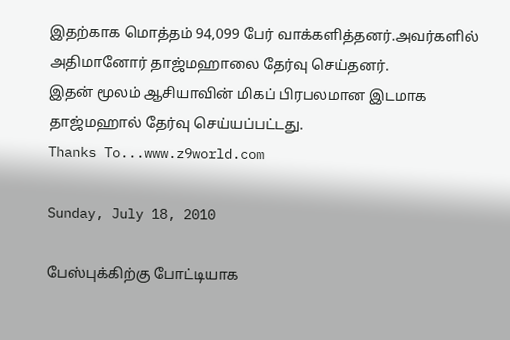இதற்காக மொத்தம் 94,099 பேர் வாக்களித்தனர்.அவர்களில் அதிமானோர் தாஜ்மஹாலை தேர்வு செய்தனர்.
இதன் மூலம் ஆசியாவின் மிகப் பிரபலமான இடமாக தாஜ்மஹால் தேர்வு செய்யப்பட்டது.
Thanks To...www.z9world.com

Sunday, July 18, 2010

பேஸ்புக்கிற்கு போட்டியாக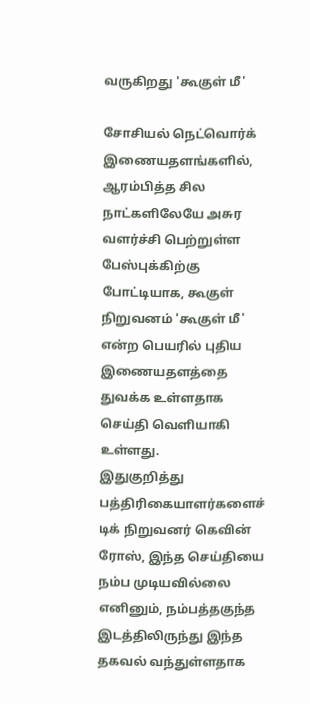வருகிறது 'கூகுள் மீ'

சோசியல் நெட்வொர்க் இணையதளங்களில், ஆரம்பித்த சில நாட்களிலேயே அசுர வளர்ச்சி பெற்றுள்ள பேஸ்புக்கிற்கு போட்டியாக, கூகுள் நிறுவனம் 'கூகுள் மீ' என்ற பெயரில் புதி‌ய இணையதளத்தை துவக்க உள்ளதாக செய்தி வெளியாகி உள்ளது.
இதுகுறித்து பத்திரிகையாளர்களைச் டிக் நிறுவனர் கெவின் ரோஸ், இந்த செய்தியை நம்ப முடியவில்லை எனினும், நம்பத்தகுந்த இடத்திலிருந்து இந்த தகவல் வந்துள்ளதாக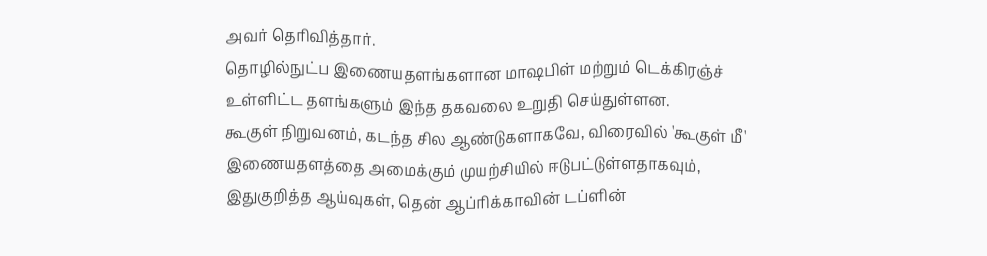அவர் தெரிவித்தார்.
தொழில்நுட்ப இணையதளங்களான மாஷபிள் மற்றும் டெக்கிரஞ்ச் உள்ளிட்ட தளங்களும் இந்த தகவலை உறுதி செய்துள்ளன.
கூகுள் நிறுவனம், கடந்த சில ஆண்டுகளாகவே, விரைவில் 'கூகுள் மீ' இணையதளத்தை அமைக்கும் முயற்சியில் ஈடுபட்டுள்ளதாகவும், இதுகுறித்த ஆய்வுகள், தென் ஆப்ரிக்காவின் டப்ளின்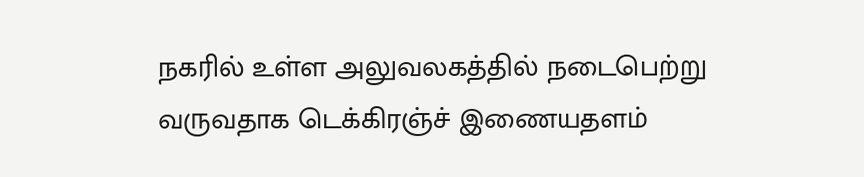நகரில் உள்ள அலுவலகத்தில் நடைபெற்று வருவதாக டெக்கிரஞ்ச் இணையதளம்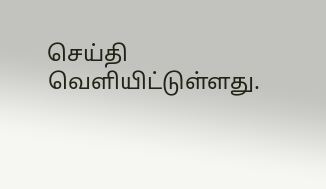செய்தி வெளியிட்டுள்ளது.